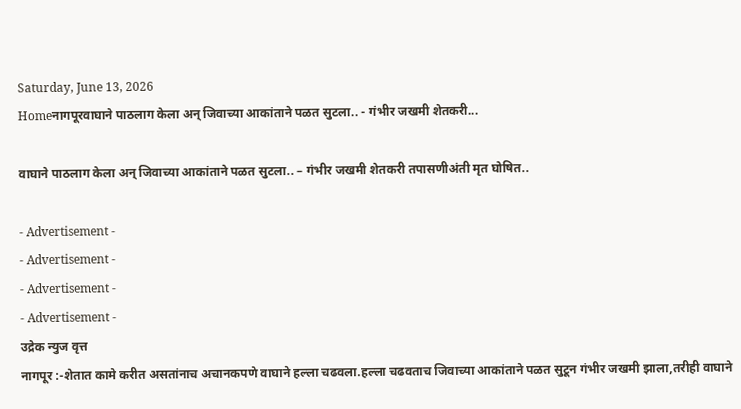Saturday, June 13, 2026
Homeनागपूरवाघाने पाठलाग केला अन् जिवाच्या आकांताने पळत सुटला.. - गंभीर जखमी शेतकरी...

वाघाने पाठलाग केला अन् जिवाच्या आकांताने पळत सुटला.. – गंभीर जखमी शेतकरी तपासणीअंती मृत घोषित..

- Advertisement -
- Advertisement -
- Advertisement -
- Advertisement -
उद्रेक न्युज वृत्त
नागपूर :-शेतात कामे करीत असतांनाच अचानकपणे वाघाने हल्ला चढवला.हल्ला चढवताच जिवाच्या आकांताने पळत सुटून गंभीर जखमी झाला,तरीही वाघाने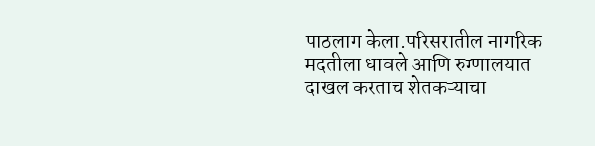पाठलाग केला.परिसरातील नागरिक मदतीला धावले आणि रुग्णालयात दाखल करताच शेतकऱ्याचा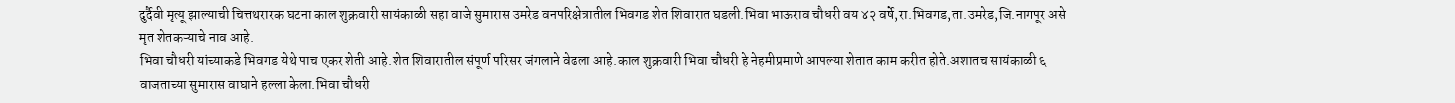दुर्दैवी मृत्यू झाल्याची चित्तथरारक घटना काल शुक्रवारी सायंकाळी सहा वाजे सुमारास उमरेड वनपरिक्षेत्रातील भिवगड शेत शिवारात घडली.भिवा भाऊराव चौधरी वय ४२ वर्षे,रा.भिवगड,ता.उमरेड,जि.नागपूर असे मृत शेतकऱ्याचे नाव आहे.
भिवा चौधरी यांच्याकडे भिवगड येथे पाच एकर शेती आहे.शेत शिवारातील संपूर्ण परिसर जंगलाने वेढला आहे.काल शुक्रवारी भिवा चौधरी हे नेहमीप्रमाणे आपल्या शेतात काम करीत होते.अशातच सायंकाळी ६ वाजताच्या सुमारास वाघाने हल्ला केला.भिवा चौधरी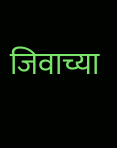जिवाच्या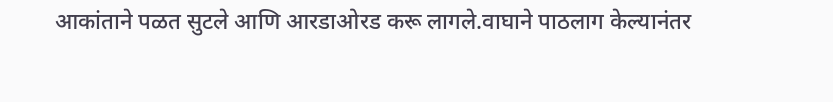आकांताने पळत सुटले आणि आरडाओरड करू लागले.वाघाने पाठलाग केल्यानंतर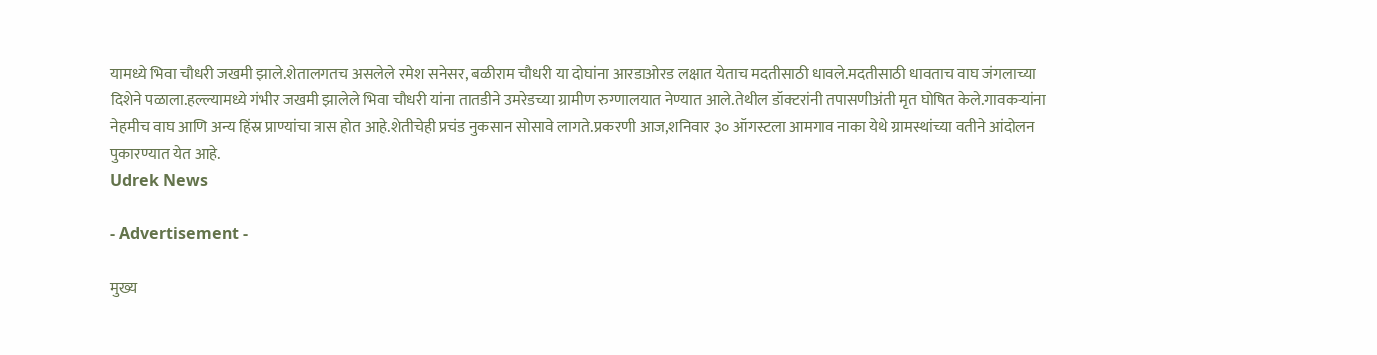यामध्ये भिवा चौधरी जखमी झाले.शेतालगतच असलेले रमेश सनेसर, बळीराम चौधरी या दोघांना आरडाओरड लक्षात येताच मदतीसाठी धावले.मदतीसाठी धावताच वाघ जंगलाच्या दिशेने पळाला.हल्ल्यामध्ये गंभीर जखमी झालेले भिवा चौधरी यांना तातडीने उमरेडच्या ग्रामीण रुग्णालयात नेण्यात आले.तेथील डॉक्टरांनी तपासणीअंती मृत घोषित केले.गावकऱ्यांना नेहमीच वाघ आणि अन्य हिंस्र प्राण्यांचा त्रास होत आहे.शेतीचेही प्रचंड नुकसान सोसावे लागते.प्रकरणी आज,शनिवार ३० ऑगस्टला आमगाव नाका येथे ग्रामस्थांच्या वतीने आंदोलन पुकारण्यात येत आहे.
Udrek News

- Advertisement -

मुख्य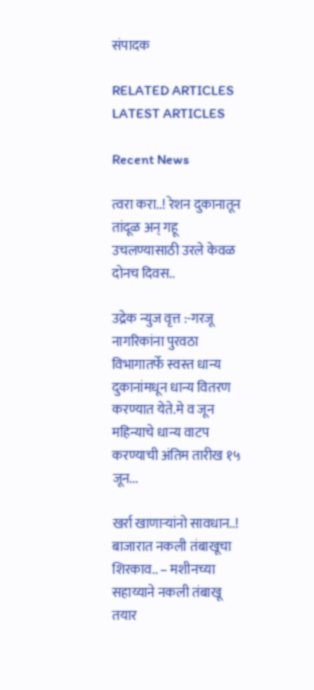संपादक

RELATED ARTICLES
LATEST ARTICLES

Recent News

त्वरा करा..! रेशन दुकानातून तांदूळ अन् गहू उचलण्यासाठी उरले केवळ दोनच दिवस..

उद्रेक न्युज वृत्त :-गरजू नागरिकांना पुरवठा विभागातर्फे स्वस्त धान्य दुकानांमधून धान्य वितरण करण्यात येते.मे व जून महिन्याचे धान्य वाटप करण्याची अंतिम तारीख १५ जून...

खर्रा खाणाऱ्यांनो सावधान..! बाजारात नकली तंबाखूचा शिरकाव.. – मशीनच्या सहाय्याने नकली तंबाखू तयार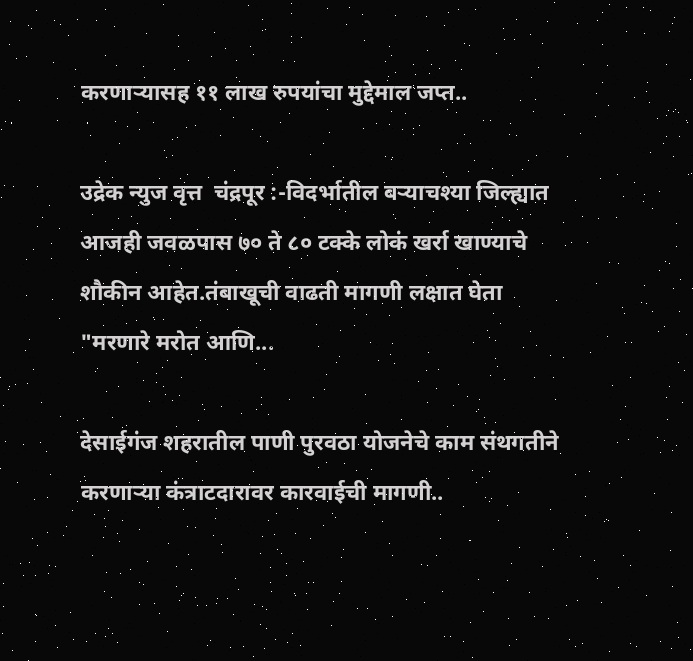करणाऱ्यासह ११ लाख रुपयांचा मुद्देमाल जप्त..

उद्रेक न्युज वृत्त  चंद्रपूर :-विदर्भातील बऱ्याचश्या जिल्ह्यात आजही जवळपास ७० ते ८० टक्के लोकं खर्रा खाण्याचे शौकीन आहेत.तंबाखूची वाढती मागणी लक्षात घेता "मरणारे मरोत आणि...

देसाईगंज शहरातील पाणी पुरवठा योजनेचे काम संथगतीने करणाऱ्या कंत्राटदारावर कारवाईची मागणी..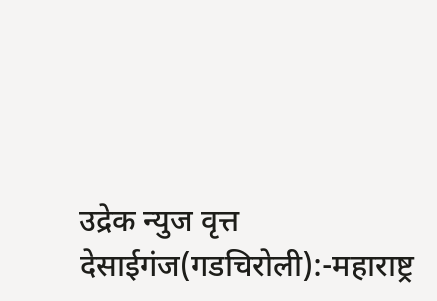उद्रेक न्युज वृत्त  देसाईगंज(गडचिरोली):-महाराष्ट्र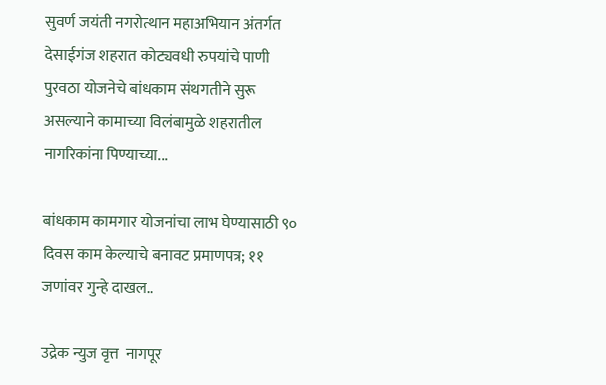सुवर्ण जयंती नगरोत्थान महाअभियान अंतर्गत देसाईगंज शहरात कोट्यवधी रुपयांचे पाणी पुरवठा योजनेचे बांधकाम संथगतीने सुरू असल्याने कामाच्या विलंबामुळे शहरातील नागरिकांना पिण्याच्या...

बांधकाम कामगार योजनांचा लाभ घेण्यासाठी ९० दिवस काम केल्याचे बनावट प्रमाणपत्र; ११ जणांवर गुन्हे दाखल..

उद्रेक न्युज वृत्त  नागपूर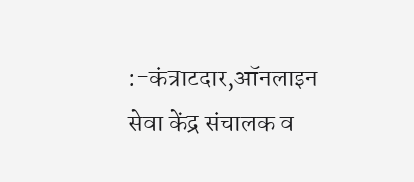:-कंत्राटदार,ऑनलाइन सेवा केंद्र संचालक व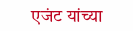एजंट यांच्या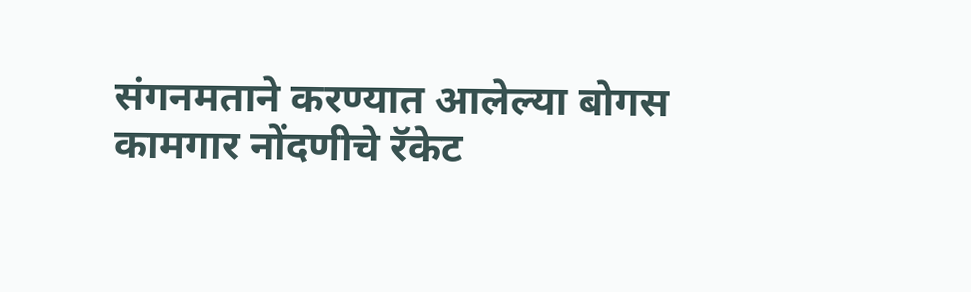संगनमताने करण्यात आलेल्या बोगस कामगार नोंदणीचे रॅकेट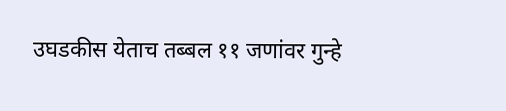उघडकीस येताच तब्बल ११ जणांवर गुन्हे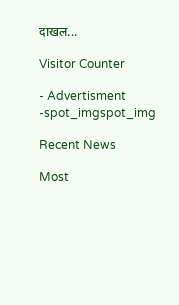दाखल...

Visitor Counter

- Advertisment -spot_imgspot_img

Recent News

Most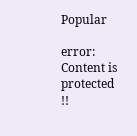Popular

error: Content is protected !!